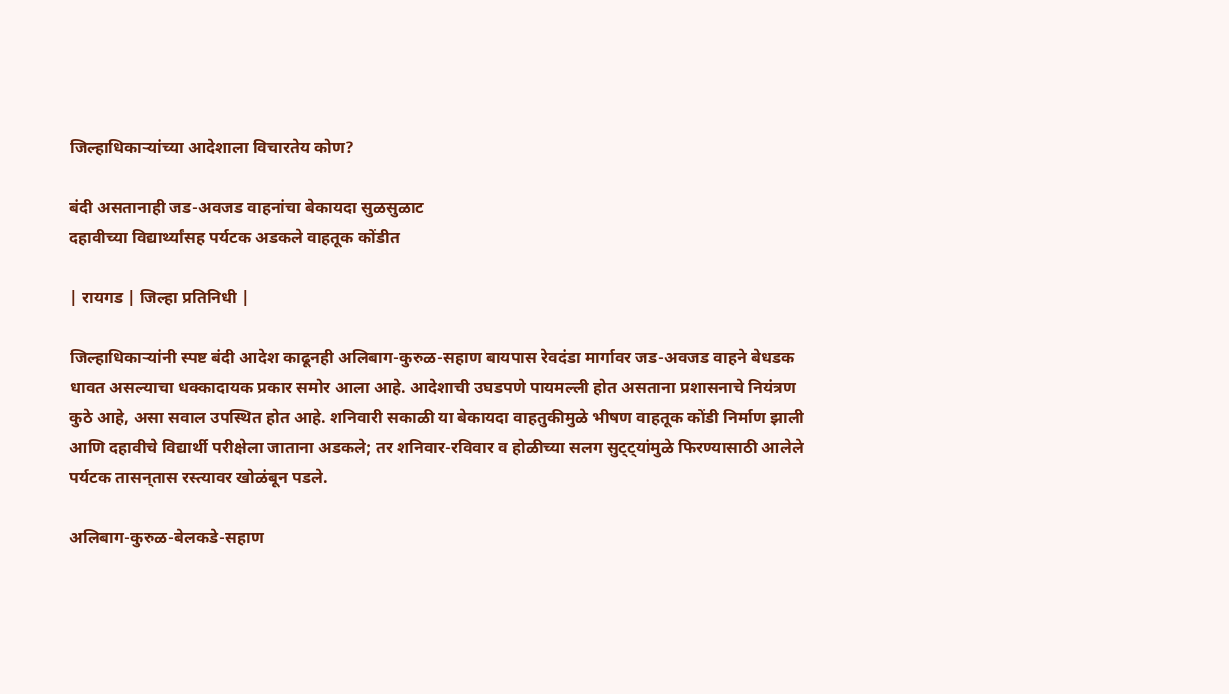जिल्हाधिकाऱ्यांच्या आदेशाला विचारतेय कोण?

बंदी असतानाही जड-अवजड वाहनांचा बेकायदा सुळसुळाट
दहावीच्या विद्यार्थ्यांसह पर्यटक अडकले वाहतूक कोंडीत

| रायगड | जिल्हा प्रतिनिधी |

जिल्हाधिकाऱ्यांनी स्पष्ट बंदी आदेश काढूनही अलिबाग-कुरुळ-सहाण बायपास रेवदंडा मार्गावर जड-अवजड वाहने बेधडक धावत असल्याचा धक्कादायक प्रकार समोर आला आहे. आदेशाची उघडपणे पायमल्ली होत असताना प्रशासनाचे नियंत्रण कुठे आहे, असा सवाल उपस्थित होत आहे. शनिवारी सकाळी या बेकायदा वाहतुकीमुळे भीषण वाहतूक कोंडी निर्माण झाली आणि दहावीचे विद्यार्थी परीक्षेला जाताना अडकले; तर शनिवार-रविवार व होळीच्या सलग सुट्ट्यांमुळे फिरण्यासाठी आलेले पर्यटक तासन्‌‍तास रस्त्यावर खोळंबून पडले.

अलिबाग-कुरुळ-बेलकडे-सहाण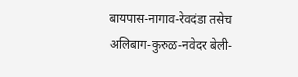बायपास-नागाव-रेवदंडा तसेच अलिबाग-कुरुळ-नवेदर बेली-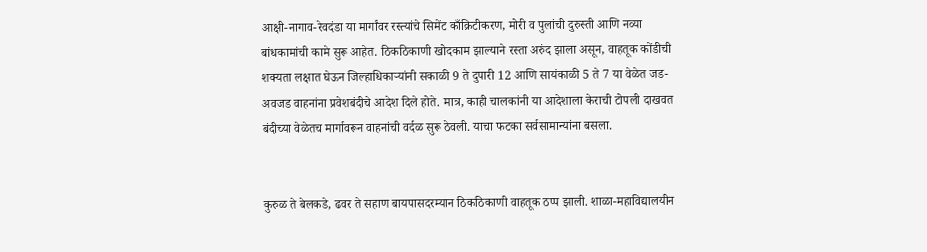आक्षी-नागाव-रेवदंडा या मार्गांवर रस्त्यांचे सिमेंट काँक्रिटीकरण, मोरी व पुलांची दुरुस्ती आणि नव्या बांधकामांची कामे सुरू आहेत. ठिकठिकाणी खोदकाम झाल्याने रस्ता अरुंद झाला असून, वाहतूक कोंडीची शक्यता लक्षात घेऊन जिल्हाधिकाऱ्यांनी सकाळी 9 ते दुपारी 12 आणि सायंकाळी 5 ते 7 या वेळेत जड-अवजड वाहनांना प्रवेशबंदीचे आदेश दिले होते. मात्र, काही चालकांनी या आदेशाला केराची टोपली दाखवत बंदीच्या वेळेतच मार्गावरून वाहनांची वर्दळ सुरू ठेवली. याचा फटका सर्वसामान्यांना बसला.


कुरुळ ते बेलकडे, ढवर ते सहाण बायपासदरम्यान ठिकठिकाणी वाहतूक ठप्प झाली. शाळा-महाविद्यालयीन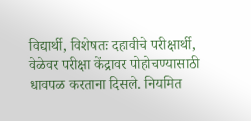विद्यार्थी, विशेषतः दहावीचे परीक्षार्थी, वेळेवर परीक्षा केंद्रावर पोहोचण्यासाठी धावपळ करताना दिसले. नियमित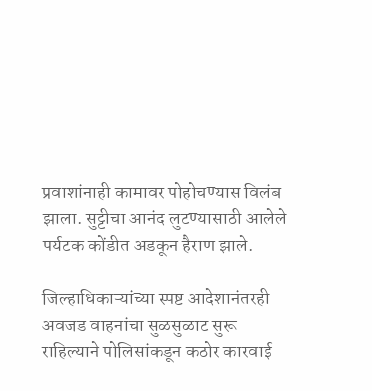प्रवाशांनाही कामावर पोहोचण्यास विलंब झाला. सुट्टीचा आनंद लुटण्यासाठी आलेले पर्यटक कोंडीत अडकून हैराण झाले.

जिल्हाधिकाऱ्यांच्या स्पष्ट आदेशानंतरही अवजड वाहनांचा सुळसुळाट सुरू राहिल्याने पोलिसांकडून कठोर कारवाई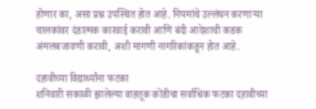होणार का, असा प्रश्न उपस्थित होत आहे. नियमांचे उल्लंघन करणाऱ्या चालकांवर दंडात्मक कारवाई करावी आणि बंदी आदेशाची कडक अंमलबजावणी करावी, अशी मागणी नागरिकांकडून होत आहे.

दहावीच्या विद्यार्थ्यांना फटका
शनिवारी सकाळी झालेल्या वाहतूक कोंडीचा सर्वाधिक फटका दहावीच्या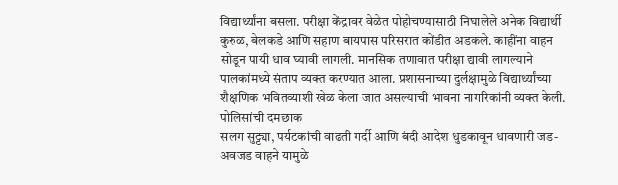विद्यार्थ्यांना बसला. परीक्षा केंद्रावर वेळेत पोहोचण्यासाठी निघालेले अनेक विद्यार्थी कुरुळ, बेलकडे आणि सहाण बायपास परिसरात कोंडीत अडकले. काहींना वाहन सोडून पायी धाव घ्यावी लागली. मानसिक तणावात परीक्षा द्यावी लागल्याने पालकांमध्ये संताप व्यक्त करण्यात आला. प्रशासनाच्या दुर्लक्षामुळे विद्यार्थ्यांच्या शैक्षणिक भवितव्याशी खेळ केला जात असल्याची भावना नागरिकांनी व्यक्त केली.
पोलिसांची दमछाक
सलग सुट्ट्या, पर्यटकांची वाढती गर्दी आणि बंदी आदेश धुडकावून धावणारी जड-अवजड वाहने यामुळे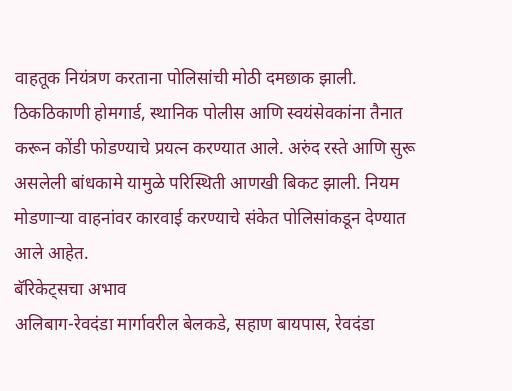वाहतूक नियंत्रण करताना पोलिसांची मोठी दमछाक झाली. ठिकठिकाणी होमगार्ड, स्थानिक पोलीस आणि स्वयंसेवकांना तैनात करून कोंडी फोडण्याचे प्रयत्न करण्यात आले. अरुंद रस्ते आणि सुरू असलेली बांधकामे यामुळे परिस्थिती आणखी बिकट झाली. नियम मोडणाऱ्या वाहनांवर कारवाई करण्याचे संकेत पोलिसांकडून देण्यात आले आहेत.
बॅरिकेट्‌‍सचा अभाव
अलिबाग-रेवदंडा मार्गावरील बेलकडे, सहाण बायपास, रेवदंडा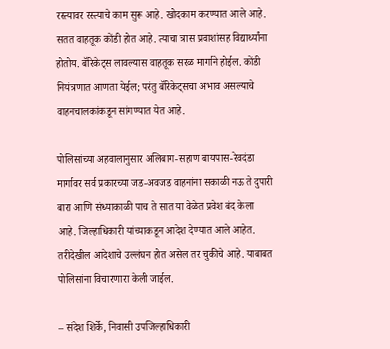रस्त्यावर रस्त्याचे काम सुरू आहे. खोदकाम करण्यात आले आहे. सतत वाहतूक कोंडी होत आहे. त्याचा त्रास प्रवाशांसह विद्यार्थ्यांना होतोय. बॅरिकेट्‌‍स लावल्यास वाहतूक सरळ मार्गाने होईल. कोंडी नियंत्रणात आणता येईल; परंतु बॅरिकेट्‌‍सचा अभाव असल्याचे वाहनचालकांकडून सांगण्यात येत आहे.

पोलिसांच्या अहवालानुसार अलिबाग-सहाण बायपास-रेवदंडा मार्गावर सर्व प्रकारच्या जड-अवजड वाहनांना सकाळी नऊ ते दुपारी बारा आणि संध्याकाळी पाच ते सात या वेळेत प्रवेश बंद केला आहे. जिल्हाधिकारी यांच्याकडून आदेश देण्यात आले आहेत. तरीदेखील आदेशाचे उल्लंघन होत असेल तर चुकीचे आहे. याबाबत पोलिसांना विचारणारा केली जाईल.

– संदेश शिर्के, निवासी उपजिल्हाधिकारी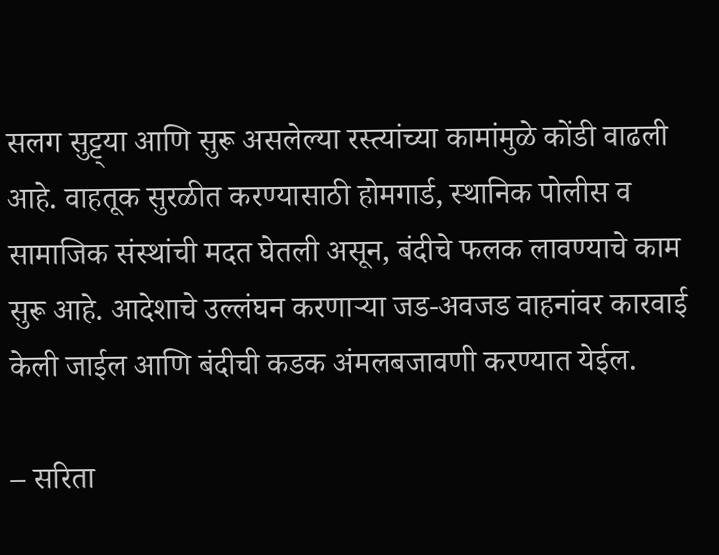सलग सुट्ट्या आणि सुरू असलेल्या रस्त्यांच्या कामांमुळे कोंडी वाढली आहे. वाहतूक सुरळीत करण्यासाठी होमगार्ड, स्थानिक पोलीस व सामाजिक संस्थांची मदत घेतली असून, बंदीचे फलक लावण्याचे काम सुरू आहे. आदेशाचे उल्लंघन करणाऱ्या जड-अवजड वाहनांवर कारवाई केली जाईल आणि बंदीची कडक अंमलबजावणी करण्यात येईल.

– सरिता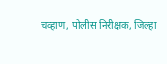चव्हाण, पोलीस निरीक्षक, जिल्हा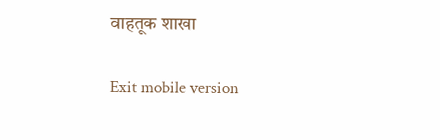वाहतूक शाखा

Exit mobile version